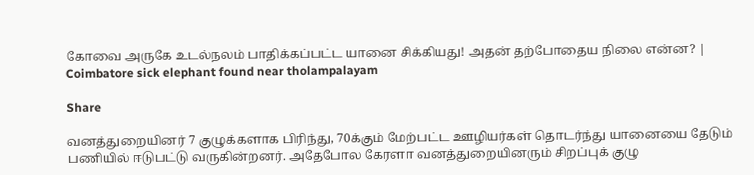கோவை அருகே உடல்நலம் பாதிக்கப்பட்ட யானை சிக்கியது! அதன் தற்போதைய நிலை என்ன? | Coimbatore sick elephant found near tholampalayam

Share

வனத்துறையினர் 7 குழுக்களாக பிரிந்து, 70க்கும் மேற்பட்ட ஊழியர்கள் தொடர்ந்து யானையை தேடும் பணியில் ஈடுபட்டு வருகின்றனர். அதேபோல கேரளா வனத்துறையினரும் சிறப்புக் குழு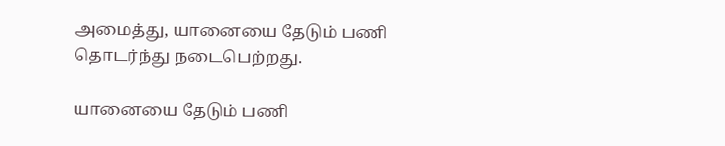அமைத்து, யானையை தேடும் பணி தொடர்ந்து நடைபெற்றது.

யானையை தேடும் பணி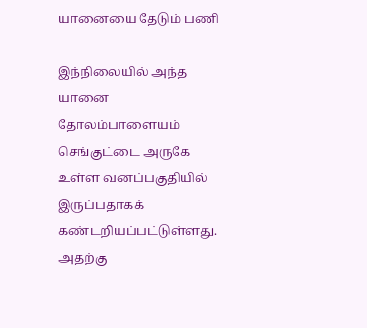யானையை தேடும் பணி

இந்நிலையில் அந்த யானை தோலம்பாளையம் செங்குட்டை அருகே உள்ள வனப்பகுதியில் இருப்பதாகக் கண்டறியப்பட்டுள்ளது. அதற்கு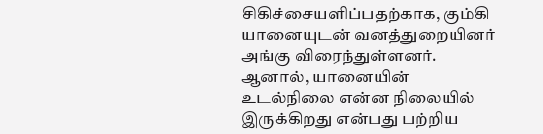சிகிச்சையளிப்பதற்காக, கும்கி யானையுடன் வனத்துறையினர் அங்கு விரைந்துள்ளனர். ஆனால், யானையின் உடல்நிலை என்ன நிலையில் இருக்கிறது என்பது பற்றிய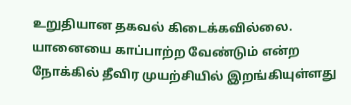உறுதியான தகவல் கிடைக்கவில்லை. யானையை காப்பாற்ற வேண்டும் என்ற நோக்கில் தீவிர முயற்சியில் இறங்கியுள்ளது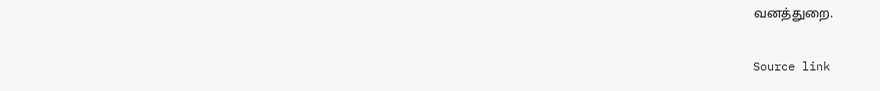வனத்துறை.

Source link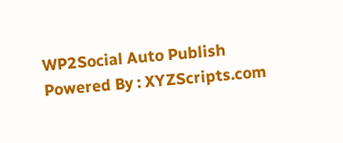WP2Social Auto Publish Powered By : XYZScripts.com